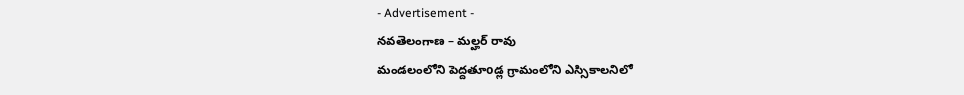- Advertisement -
నవతెలంగాణ – మల్హర్ రావు
మండలంలోని పెద్దతూoడ్ల గ్రామంలోని ఎస్సికాలనిలో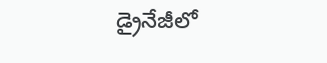డ్రైనేజీలో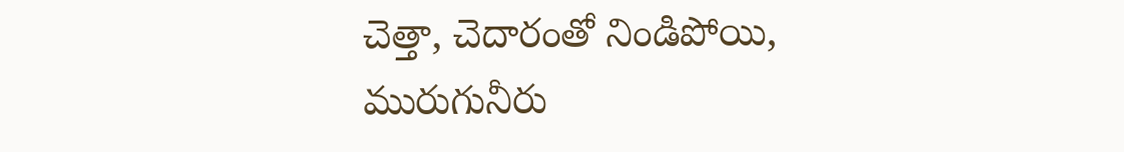చెత్తా, చెదారంతో నిండిపోయి, మురుగునీరు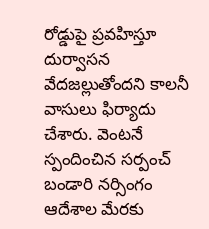రోడ్డుపై ప్రవహిస్తూ దుర్వాసన వేదజల్లుతోందని కాలనీ వాసులు ఫిర్యాదు చేశారు. వెంటనే స్పందించిన సర్పంచ్ బండారి నర్సింగం ఆదేశాల మేరకు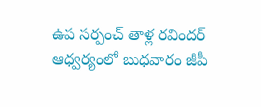ఉప సర్పంచ్ తాళ్ల రవిందర్ ఆధ్వర్యంలో బుధవారం జీపీ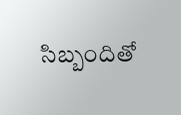సిబ్బందితో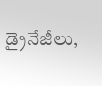డ్రైనేజీలు,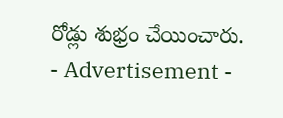రోడ్లు శుభ్రం చేయించారు.
- Advertisement -